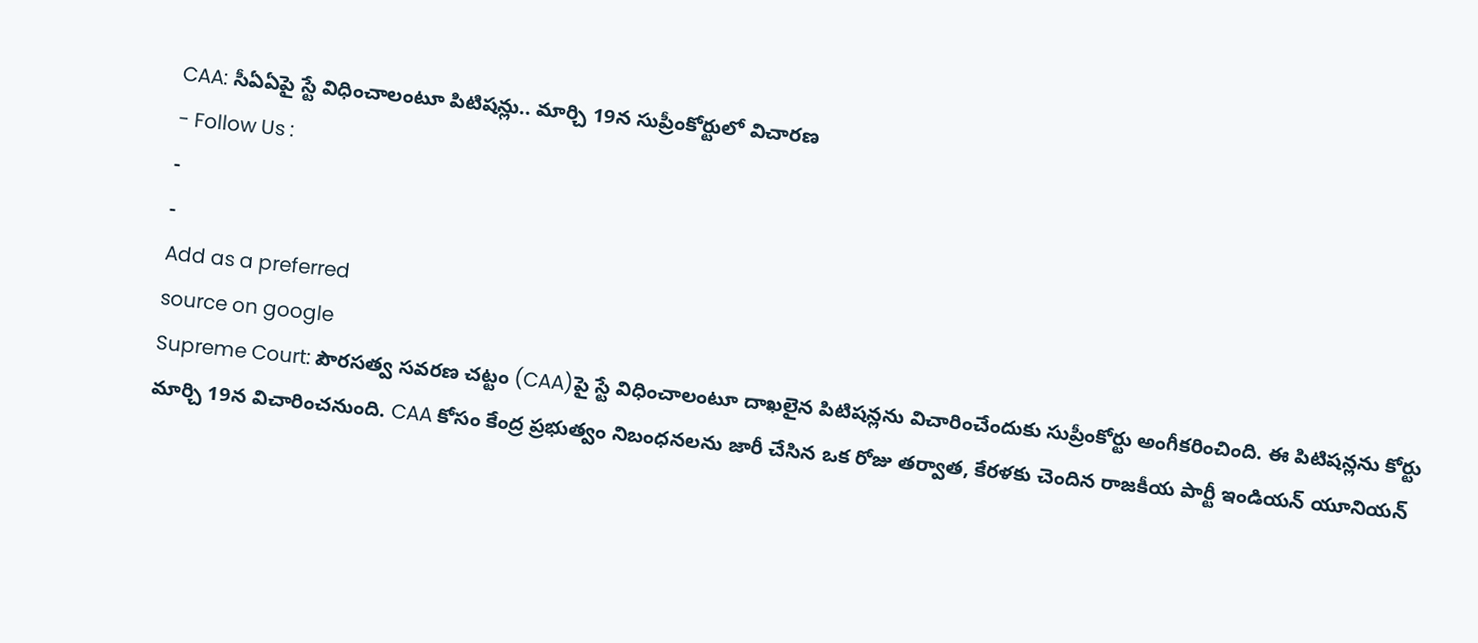CAA: సీఏఏపై స్టే విధించాలంటూ పిటిషన్లు.. మార్చి 19న సుప్రీంకోర్టులో విచారణ
- Follow Us :
-
-
Add as a preferred
source on google
Supreme Court: పౌరసత్వ సవరణ చట్టం (CAA)పై స్టే విధించాలంటూ దాఖలైన పిటిషన్లను విచారించేందుకు సుప్రీంకోర్టు అంగీకరించింది. ఈ పిటిషన్లను కోర్టు మార్చి 19న విచారించనుంది. CAA కోసం కేంద్ర ప్రభుత్వం నిబంధనలను జారీ చేసిన ఒక రోజు తర్వాత, కేరళకు చెందిన రాజకీయ పార్టీ ఇండియన్ యూనియన్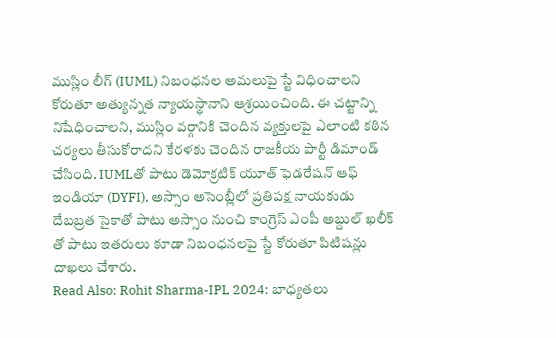ముస్లిం లీగ్ (IUML) నిబంధనల అమలుపై స్టే విధించాలని కోరుతూ అత్యున్నత న్యాయస్థానాని ఆశ్రయించింది. ఈ చట్టాన్ని నిషేధించాలని, ముస్లిం వర్గానికి చెందిన వ్యక్తులపై ఎలాంటి కఠిన చర్యలు తీసుకోరాదని కేరళకు చెందిన రాజకీయ పార్టీ డిమాండ్ చేసింది. IUMLతో పాటు డెమోక్రటిక్ యూత్ ఫెడరేషన్ ఆఫ్ ఇండియా (DYFI), అస్సాం అసెంబ్లీలో ప్రతిపక్ష నాయకుడు దేబబ్రత సైకాతో పాటు అస్సాం నుంచి కాంగ్రెస్ ఎంపీ అబ్దుల్ ఖలీక్ తో పాటు ఇతరులు కూడా నిబంధనలపై స్టే కోరుతూ పిటిషన్లు దాఖలు చేశారు.
Read Also: Rohit Sharma-IPL 2024: బాధ్యతలు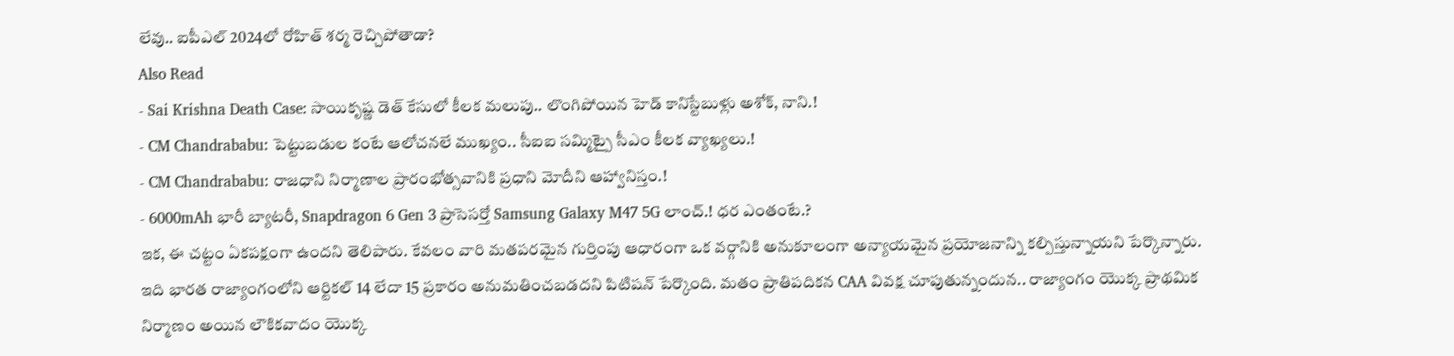లేవు.. ఐపీఎల్ 2024లో రోహిత్ శర్మ రెచ్చిపోతాడా?
Also Read
- Sai Krishna Death Case: సాయికృష్ణ డెత్ కేసులో కీలక మలుపు.. లొంగిపోయిన హెడ్ కానిస్టేబుళ్లు అశోక్, నాని.!
- CM Chandrababu: పెట్టుబడుల కంటే ఆలోచనలే ముఖ్యం.. సీఐఐ సమ్మిట్పై సీఎం కీలక వ్యాఖ్యలు.!
- CM Chandrababu: రాజధాని నిర్మాణాల ప్రారంభోత్సవానికి ప్రధాని మోదీని ఆహ్వానిస్తం.!
- 6000mAh భారీ బ్యాటరీ, Snapdragon 6 Gen 3 ప్రాసెసర్తో Samsung Galaxy M47 5G లాంచ్.! ధర ఎంతంటే.?
ఇక, ఈ చట్టం ఏకపక్షంగా ఉందని తెలిపారు. కేవలం వారి మతపరమైన గుర్తింపు ఆధారంగా ఒక వర్గానికి అనుకూలంగా అన్యాయమైన ప్రయోజనాన్ని కల్పిస్తున్నాయని పేర్కొన్నారు. ఇది భారత రాజ్యాంగంలోని ఆర్టికల్ 14 లేదా 15 ప్రకారం అనుమతించబడదని పిటిషన్ పేర్కొంది. మతం ప్రాతిపదికన CAA వివక్ష చూపుతున్నందున.. రాజ్యాంగం యొక్క ప్రాథమిక నిర్మాణం అయిన లౌకికవాదం యొక్క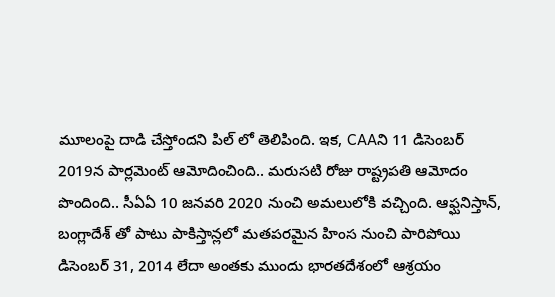మూలంపై దాడి చేస్తోందని పిల్ లో తెలిపింది. ఇక, CAAని 11 డిసెంబర్ 2019న పార్లమెంట్ ఆమోదించింది.. మరుసటి రోజు రాష్ట్రపతి ఆమోదం పొందింది.. సీఏఏ 10 జనవరి 2020 నుంచి అమలులోకి వచ్చింది. ఆఫ్ఘనిస్తాన్, బంగ్లాదేశ్ తో పాటు పాకిస్తాన్లలో మతపరమైన హింస నుంచి పారిపోయి డిసెంబర్ 31, 2014 లేదా అంతకు ముందు భారతదేశంలో ఆశ్రయం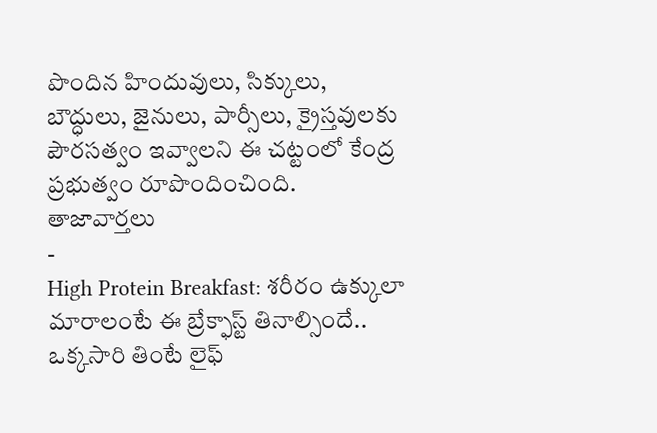పొందిన హిందువులు, సిక్కులు, బౌద్ధులు, జైనులు, పార్సీలు, క్రైస్తవులకు పౌరసత్వం ఇవ్వాలని ఈ చట్టంలో కేంద్ర ప్రభుత్వం రూపొందించింది.
తాజావార్తలు
-
High Protein Breakfast: శరీరం ఉక్కులా మారాలంటే ఈ బ్రేక్ఫాస్ట్ తినాల్సిందే.. ఒక్కసారి తింటే లైఫ్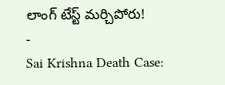లాంగ్ టేస్ట్ మర్చిపోరు!
-
Sai Krishna Death Case: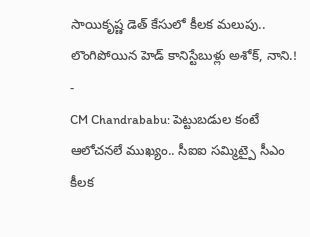సాయికృష్ణ డెత్ కేసులో కీలక మలుపు.. లొంగిపోయిన హెడ్ కానిస్టేబుళ్లు అశోక్, నాని.!
-
CM Chandrababu: పెట్టుబడుల కంటే ఆలోచనలే ముఖ్యం.. సీఐఐ సమ్మిట్పై సీఎం కీలక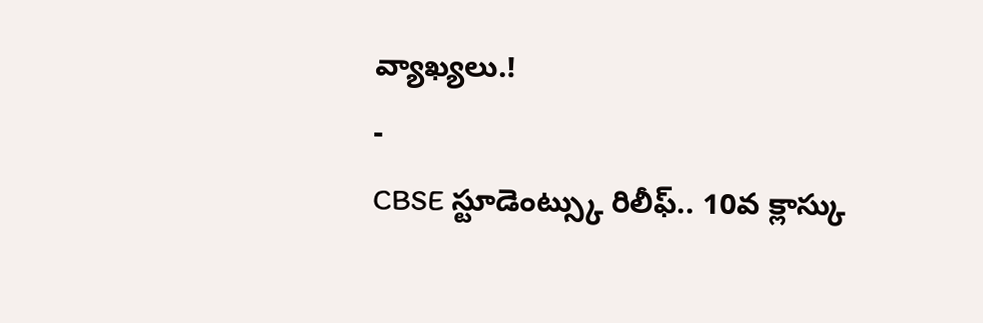వ్యాఖ్యలు.!
-
CBSE స్టూడెంట్స్కు రిలీఫ్.. 10వ క్లాస్కు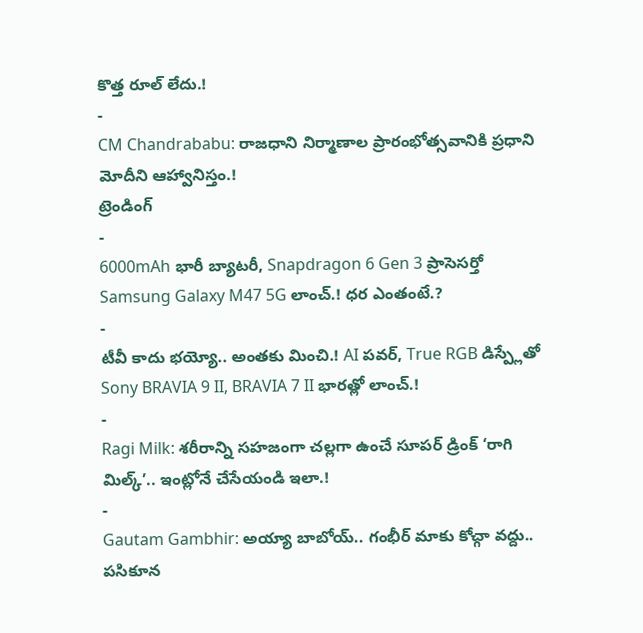కొత్త రూల్ లేదు.!
-
CM Chandrababu: రాజధాని నిర్మాణాల ప్రారంభోత్సవానికి ప్రధాని మోదీని ఆహ్వానిస్తం.!
ట్రెండింగ్
-
6000mAh భారీ బ్యాటరీ, Snapdragon 6 Gen 3 ప్రాసెసర్తో Samsung Galaxy M47 5G లాంచ్.! ధర ఎంతంటే.?
-
టీవీ కాదు భయ్యో.. అంతకు మించి.! AI పవర్, True RGB డిస్ప్లేతో Sony BRAVIA 9 II, BRAVIA 7 II భారత్లో లాంచ్.!
-
Ragi Milk: శరీరాన్ని సహజంగా చల్లగా ఉంచే సూపర్ డ్రింక్ ‘రాగి మిల్క్’.. ఇంట్లోనే చేసేయండి ఇలా.!
-
Gautam Gambhir: అయ్యా బాబోయ్.. గంభీర్ మాకు కోచ్గా వద్దు.. పసికూన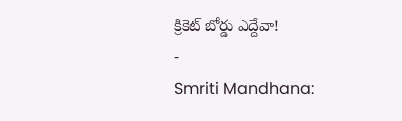క్రికెట్ బోర్డు ఎద్దేవా!
-
Smriti Mandhana: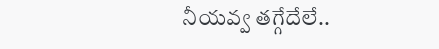నీయవ్వ తగ్గేదేలే..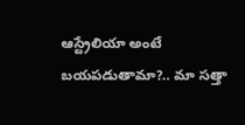ఆస్ట్రేలియా అంటే బయపడుతామా?.. మా సత్తా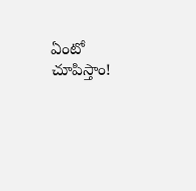ఏంటో చూపిస్తాం!